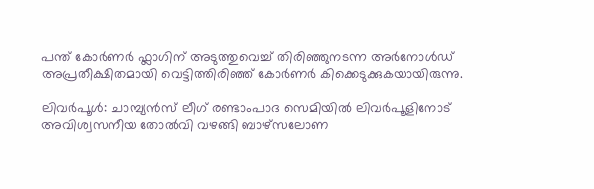പന്ത് കോര്‍ണര്‍ ഫ്ലാഗിന് അടുത്തുവെച്ച് തിരിഞ്ഞുനടന്ന അര്‍നോള്‍ഡ് അപ്രതീക്ഷിതമായി വെട്ടിത്തിരിഞ്ഞ് കോര്‍ണര്‍ കിക്കെടുക്കുകയായിരുന്നു.

ലിവര്‍പൂള്‍: ചാമ്പ്യന്‍സ് ലീഗ് രണ്ടാംപാദ സെമിയില്‍ ലിവര്‍പൂളിനോട് അവിശ്വസനീയ തോല്‍വി വഴങ്ങി ബാഴ്സലോണ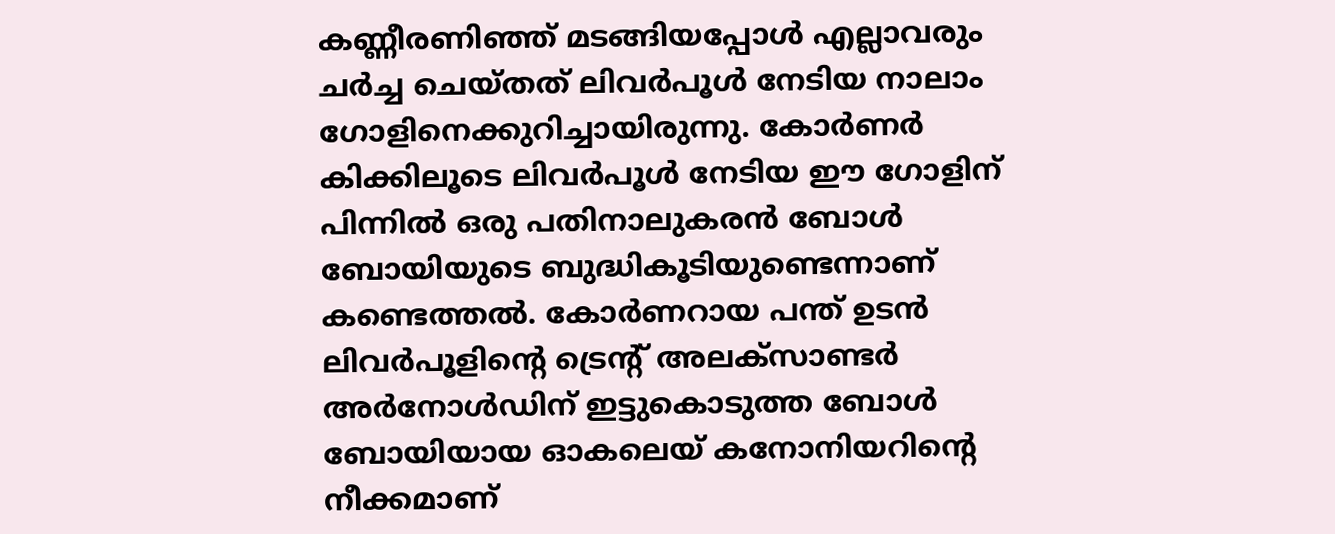കണ്ണീരണിഞ്ഞ് മടങ്ങിയപ്പോള്‍ എല്ലാവരും ചര്‍ച്ച ചെയ്തത് ലിവര്‍പൂള്‍ നേടിയ നാലാം ഗോളിനെക്കുറിച്ചായിരുന്നു. കോര്‍ണര്‍ കിക്കിലൂടെ ലിവര്‍പൂള്‍ നേടിയ ഈ ഗോളിന് പിന്നില്‍ ഒരു പതിനാലുകരന്‍ ബോള്‍ ബോയിയുടെ ബുദ്ധികൂടിയുണ്ടെന്നാണ് കണ്ടെത്തല്‍. കോര്‍ണറായ പന്ത് ഉടന്‍ ലിവര്‍പൂളിന്റെ ട്രെന്റ് അലക്സാണ്ടര്‍ അര്‍നോള്‍ഡിന് ഇട്ടുകൊടുത്ത ബോള്‍ ബോയിയായ ഓകലെയ് കനോനിയറിന്റെ നീക്കമാണ്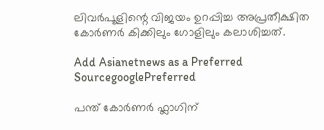ലിവര്‍പൂളിന്റെ വിജയം ഉറപ്പിച്ച അപ്രതീക്ഷിത കോര്‍ണര്‍ കിക്കിലും ഗോളിലും കലാശിച്ചത്.

Add Asianetnews as a Preferred SourcegooglePreferred

പന്ത് കോര്‍ണര്‍ ഫ്ലാഗിന്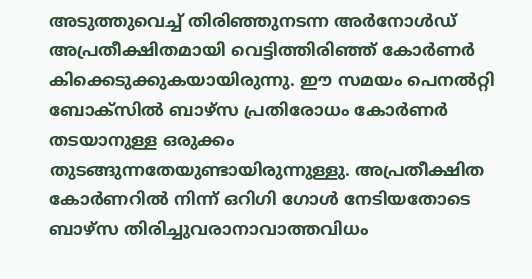അടുത്തുവെച്ച് തിരിഞ്ഞുനടന്ന അര്‍നോള്‍ഡ് അപ്രതീക്ഷിതമായി വെട്ടിത്തിരിഞ്ഞ് കോര്‍ണര്‍ കിക്കെടുക്കുകയായിരുന്നു. ഈ സമയം പെനല്‍റ്റി ബോക്സില്‍ ബാഴ്സ പ്രതിരോധം കോര്‍ണര്‍ തടയാനുള്ള ഒരുക്കം തുടങ്ങുന്നതേയുണ്ടായിരുന്നുള്ളു. അപ്രതീക്ഷിത കോര്‍ണറില്‍ നിന്ന് ഒറിഗി ഗോള്‍ നേടിയതോടെ ബാഴ്സ തിരിച്ചുവരാനാവാത്തവിധം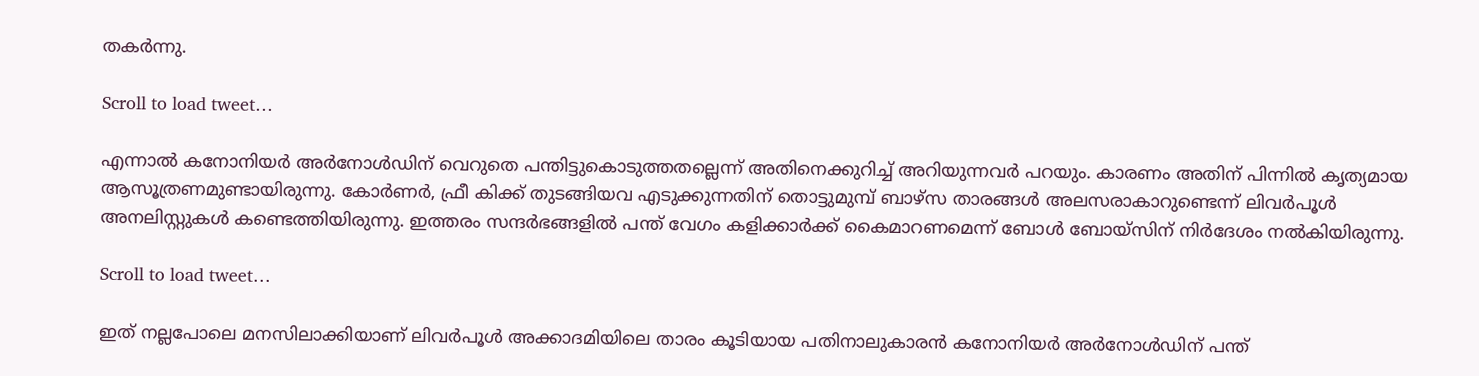തകര്‍ന്നു.

Scroll to load tweet…

എന്നാല്‍ കനോനിയര്‍ അര്‍നോള്‍ഡിന് വെറുതെ പന്തിട്ടുകൊടുത്തതല്ലെന്ന് അതിനെക്കുറിച്ച് അറിയുന്നവര്‍ പറയും. കാരണം അതിന് പിന്നില്‍ കൃത്യമായ ആസൂത്രണമുണ്ടായിരുന്നു. കോര്‍ണര്‍, ഫ്രീ കിക്ക് തുടങ്ങിയവ എടുക്കുന്നതിന് തൊട്ടുമുമ്പ് ബാഴ്സ താരങ്ങള്‍ അലസരാകാറുണ്ടെന്ന് ലിവര്‍പൂള്‍ അനലിസ്റ്റുകള്‍ കണ്ടെത്തിയിരുന്നു. ഇത്തരം സന്ദര്‍ഭങ്ങളില്‍ പന്ത് വേഗം കളിക്കാര്‍ക്ക് കൈമാറണമെന്ന് ബോള്‍ ബോയ്സിന് നിര്‍ദേശം നല്‍കിയിരുന്നു.

Scroll to load tweet…

ഇത് നല്ലപോലെ മനസിലാക്കിയാണ് ലിവര്‍പൂള്‍ അക്കാദമിയിലെ താരം കൂടിയായ പതിനാലുകാരന്‍ കനോനിയര്‍ അര്‍നോള്‍ഡിന് പന്ത്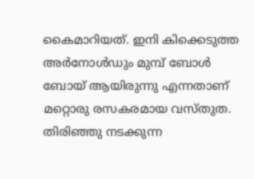കൈമാറിയത്. ഇനി കിക്കെടുത്ത അര്‍നോള്‍ഡും മുമ്പ് ബോള്‍ ബോയ് ആയിരുന്നു എന്നതാണ് മറ്റൊരു രസകരമായ വസ്തുത. തിരിഞ്ഞു നടക്കുന്ന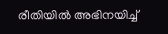രീതിയില്‍ അഭിനയിച്ച്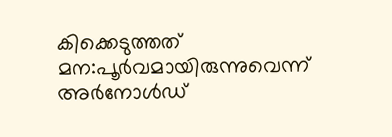കിക്കെടുത്തത് മന:പൂര്‍വമായിരുന്നുവെന്ന് അര്‍നോള്‍ഡ്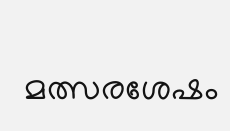മത്സരശേഷം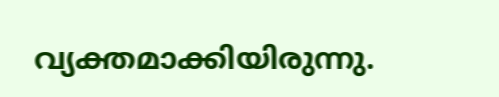വ്യക്തമാക്കിയിരുന്നു.